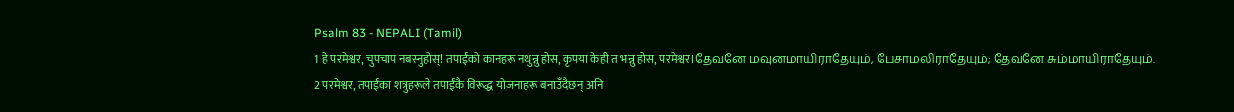Psalm 83 - NEPALI (Tamil)
1 हे परमेश्वर, चुपचाप नबस्नुहोस्! तपाईंको कानहरू नथुन्नु होस, कृपया केही त भन्नु होस, परमेश्वर।தேவனே மவுனமாயிராதேயும், பேசாமலிராதேயும்; தேவனே சும்மாயிராதேயும்.
2 परमेश्वर, तपाईंका शत्रुहरूले तपाईंकै विरूद्ध योजनाहरू बनाउँदैछन् अनि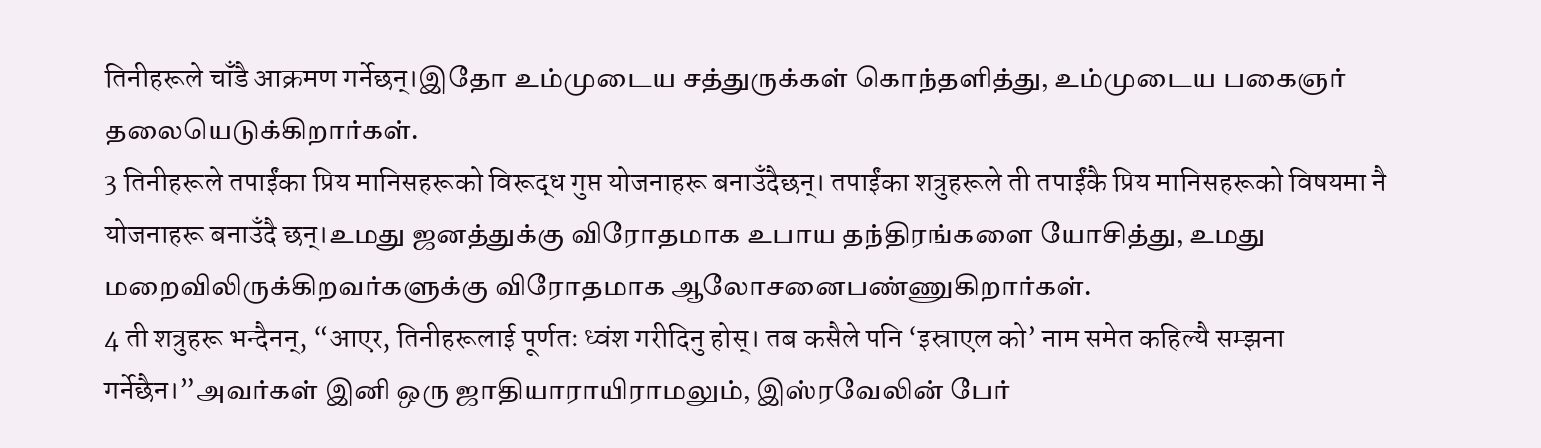तिनीहरूले चाँडै आक्रमण गर्नेछन्।இதோ உம்முடைய சத்துருக்கள் கொந்தளித்து, உம்முடைய பகைஞர் தலையெடுக்கிறார்கள்.
3 तिनीहरूले तपाईंका प्रिय मानिसहरूको विरूद्ध गुप्त योजनाहरू बनाउँदैछन्। तपाईंका शत्रुहरूले ती तपाईंकै प्रिय मानिसहरूको विषयमा नै योजनाहरू बनाउँदै छन्।உமது ஜனத்துக்கு விரோதமாக உபாய தந்திரங்களை யோசித்து, உமது மறைவிலிருக்கிறவர்களுக்கு விரோதமாக ஆலோசனைபண்ணுகிறார்கள்.
4 ती शत्रुहरू भन्दैनन्, “आएर, तिनीहरूलाई पूर्णतः ध्वंश गरीदिनु होस्। तब कसैले पनि ‘इस्राएल को’ नाम समेत कहिल्यै सम्झना गर्नेछैन।”அவர்கள் இனி ஒரு ஜாதியாராயிராமலும், இஸ்ரவேலின் பேர்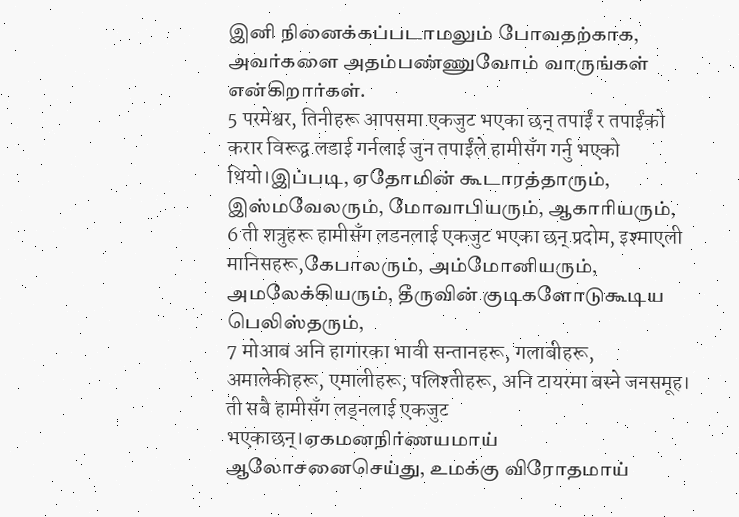இனி நினைக்கப்படாமலும் போவதற்காக, அவர்களை அதம்பண்ணுவோம் வாருங்கள் என்கிறார்கள்.
5 परमेश्वर, तिनीहरू आपसमा एकजुट भएका छन् तपाईं र तपाईंको करार विरूद्व लडाई गर्नलाई जुन तपाईंले हामीसँग गर्नु भएको थियो।இப்படி, ஏதோமின் கூடாரத்தாரும், இஸ்மவேலரும், மோவாபியரும், ஆகாரியரும்,
6 ती शत्रुहरू हामीसँग लडनलाई एकजुट भएका छन् प्रदोम, इश्माएली मानिसहरू,கேபாலரும், அம்மோனியரும், அமலேக்கியரும், தீருவின் குடிகளோடுகூடிய பெலிஸ்தரும்,
7 मोआब अनि हागारका भावी सन्तानहरू, गलाबीहरू, अमालेकीहरू, एमालीहरू, पलिश्तीहरू, अनि टायरमा बस्ने जनसमूह। ती सबै हामीसँग लड्नलाई एकजुट भएकाछन्।ஏகமனநிர்ணயமாய் ஆலோசனைசெய்து, உமக்கு விரோதமாய்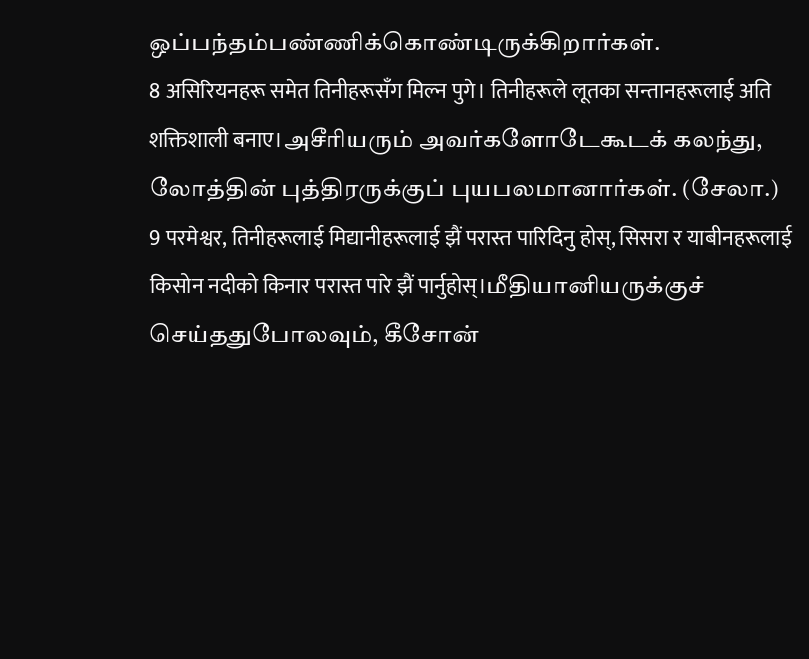ஒப்பந்தம்பண்ணிக்கொண்டிருக்கிறார்கள்.
8 असिरियनहरू समेत तिनीहरूसँग मिल्न पुगे। तिनीहरूले लूतका सन्तानहरूलाई अति शक्तिशाली बनाए।அசீரியரும் அவர்களோடேகூடக் கலந்து, லோத்தின் புத்திரருக்குப் புயபலமானார்கள். (சேலா.)
9 परमेश्वर, तिनीहरूलाई मिद्यानीहरूलाई झैं परास्त पारिदिनु होस्, सिसरा र याबीनहरूलाई किसोन नदीको किनार परास्त पारे झैं पार्नुहोस्।மீதியானியருக்குச் செய்ததுபோலவும், கீசோன்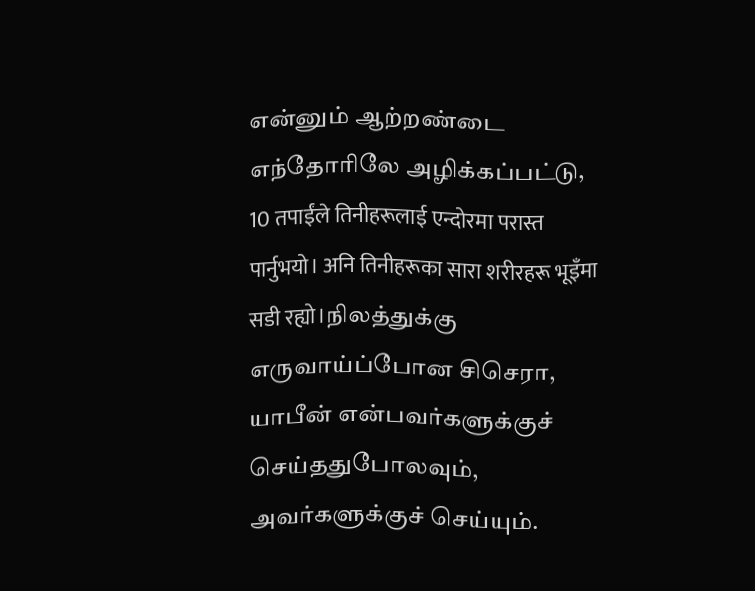என்னும் ஆற்றண்டை எந்தோரிலே அழிக்கப்பட்டு,
10 तपाईंले तिनीहरूलाई एन्दोरमा परास्त पार्नुभयो। अनि तिनीहरूका सारा शरीरहरू भूइँमा सडी रह्यो।நிலத்துக்கு எருவாய்ப்போன சிசெரா, யாபீன் என்பவர்களுக்குச் செய்ததுபோலவும், அவர்களுக்குச் செய்யும்.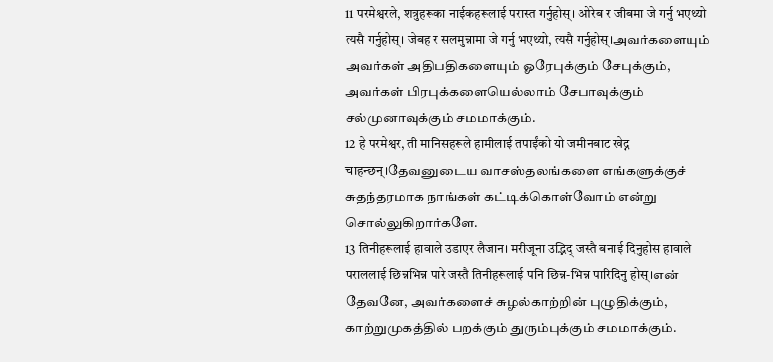11 परमेश्वरले, शत्रुहरूका नाईकहरूलाई परास्त गर्नुहोस्। ओरेब र जीबमा जे गर्नु भएथ्यो त्यसै गर्नुहोस्। जेबह र सलमुन्नामा जे गर्नु भएथ्यो, त्यसै गर्नुहोस्।அவர்களையும் அவர்கள் அதிபதிகளையும் ஓரேபுக்கும் சேபுக்கும், அவர்கள் பிரபுக்களையெல்லாம் சேபாவுக்கும் சல்முனாவுக்கும் சமமாக்கும்.
12 हे परमेश्वर, ती मानिसहरूले हामीलाई तपाईंको यो जमीनबाट खेद्न चाहन्छन्।தேவனுடைய வாசஸ்தலங்களை எங்களுக்குச் சுதந்தரமாக நாங்கள் கட்டிக்கொள்வோம் என்று சொல்லுகிறார்களே.
13 तिनीहरूलाई हावाले उडाएर लैजान। मरीजूना उद्भिद् जस्तै बनाई दिनुहोस हावाले पराललाई छिन्नभिन्न पारे जस्तै तिनीहरूलाई पनि छिन्न-भिन्न पारिदिनु होस्।என் தேவனே, அவர்களைச் சுழல்காற்றின் புழுதிக்கும், காற்றுமுகத்தில் பறக்கும் துரும்புக்கும் சமமாக்கும்.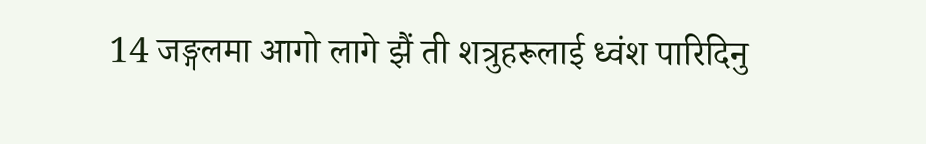14 जङ्गलमा आगो लागे झैं ती शत्रुहरूलाई ध्वंश पारिदिनु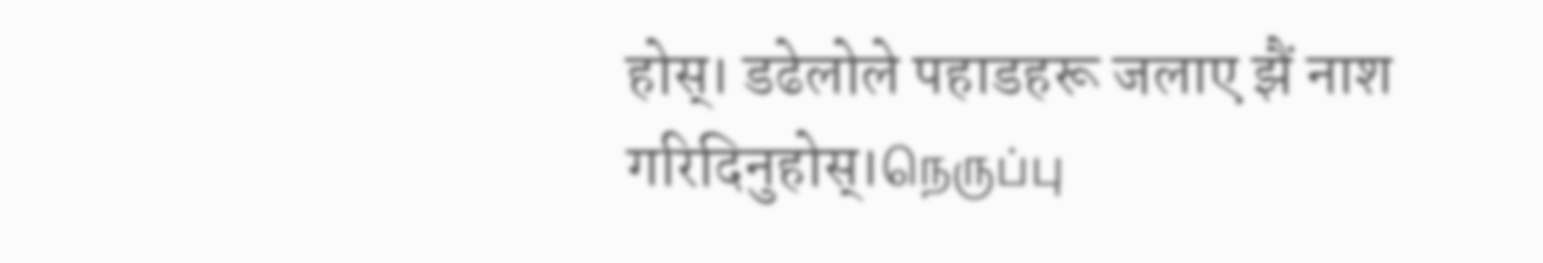होस्। डढेलोले पहाडहरू जलाए झैं नाश गरिदिनुहोस्।நெருப்பு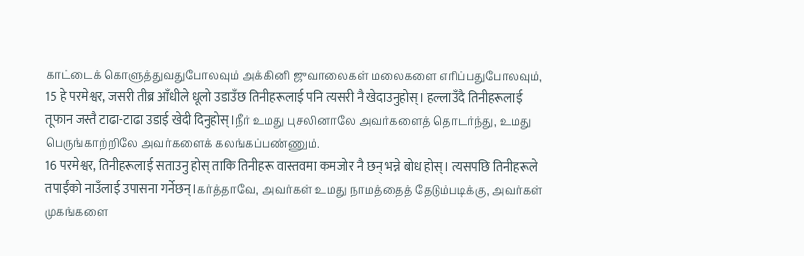காட்டைக் கொளுத்துவதுபோலவும் அக்கினி ஜுவாலைகள் மலைகளை எரிப்பதுபோலவும்,
15 हे परमेश्वर, जसरी तीब्र आँधीले धूलो उडाउँछ तिनीहरूलाई पनि त्यसरी नै खेदाउनुहोस्। हल्लाउँदै तिनीहरूलाई तूफान जस्तै टाढा-टाढा उडाई खेदी दिनुहोस्।நீர் உமது புசலினாலே அவர்களைத் தொடர்ந்து, உமது பெருங்காற்றிலே அவர்களைக் கலங்கப்பண்ணும்.
16 परमेश्वर, तिनीहरूलाई सताउनु होस् ताकि तिनीहरू वास्तवमा कमजोर नै छन् भन्ने बोध होस्। त्यसपछि तिनीहरूले तपाईंको नाउँलाई उपासना गर्नेछन्।கர்த்தாவே, அவர்கள் உமது நாமத்தைத் தேடும்படிக்கு, அவர்கள் முகங்களை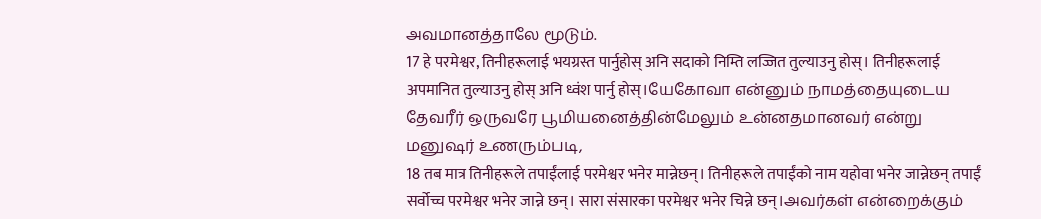அவமானத்தாலே மூடும்.
17 हे परमेश्वर, तिनीहरूलाई भयग्रस्त पार्नुहोस् अनि सदाको निम्ति लज्जित तुल्याउनु होस्। तिनीहरूलाई अपमानित तुल्याउनु होस् अनि ध्वंश पार्नु होस्।யேகோவா என்னும் நாமத்தையுடைய தேவரீர் ஒருவரே பூமியனைத்தின்மேலும் உன்னதமானவர் என்று மனுஷர் உணரும்படி,
18 तब मात्र तिनीहरूले तपाईंलाई परमेश्वर भनेर मान्नेछन्। तिनीहरूले तपाईंको नाम यहोवा भनेर जान्नेछन् तपाईं सर्वोच्च परमेश्वर भनेर जान्ने छन्। सारा संसारका परमेश्वर भनेर चिन्ने छन्।அவர்கள் என்றைக்கும்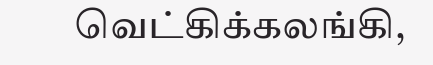வெட்கிக்கலங்கி,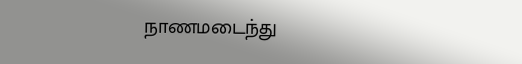நாணமடைந்து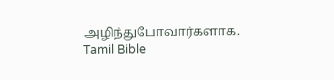அழிந்துபோவார்களாக.
Tamil Bible